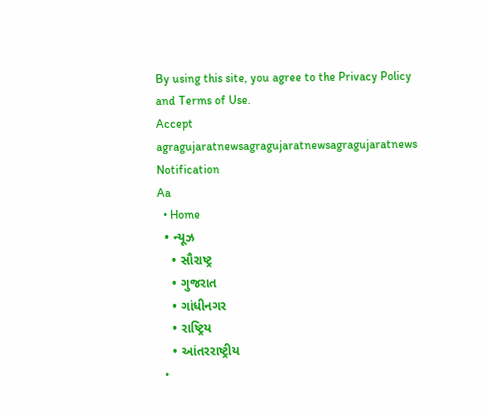By using this site, you agree to the Privacy Policy and Terms of Use.
Accept
agragujaratnewsagragujaratnewsagragujaratnews
Notification
Aa
  • Home
  • ન્યૂઝ
    • સૌરાષ્ટ્ર
    • ગુજરાત
    • ગાંધીનગર
    • રાષ્ટ્રિય
    • આંતરરાષ્ટ્રીય
  •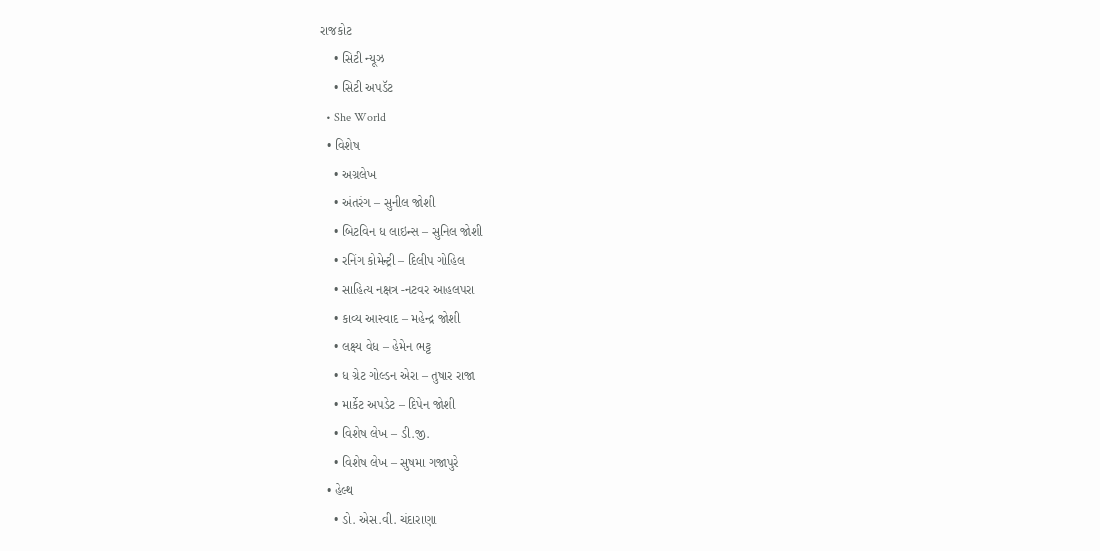રાજકોટ
    • સિટી ન્યૂઝ
    • સિટી અપડૅટ
  • She World
  • વિશેષ
    • અગ્રલેખ
    • અંતરંગ – સુનીલ જોશી
    • બિટવિન ધ લાઇન્સ – સુનિલ જોશી
    • રનિંગ કોમેન્ટ્રી – દિલીપ ગોહિલ
    • સાહિત્ય નક્ષત્ર -નટવર આહલપરા
    • કાવ્ય આસ્વાદ – મહેન્દ્ર જોશી
    • લક્ષ્ય વેધ – હેમેન ભટ્ટ
    • ધ ગ્રેટ ગોલ્ડન એરા – તુષાર રાજા
    • માર્કેટ અપડેટ – દિપેન જોશી
    • વિશેષ લેખ – ડી.જી.
    • વિશેષ લેખ – સુષમા ગજાપુરે
  • હેલ્થ
    • ડો. એસ.વી. ચંદારાણા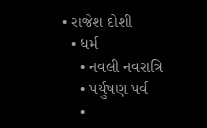• રાજેશ દોશી
  • ધર્મ
    • નવલી નવરાત્રિ
    • પર્યુષણ પર્વ
    •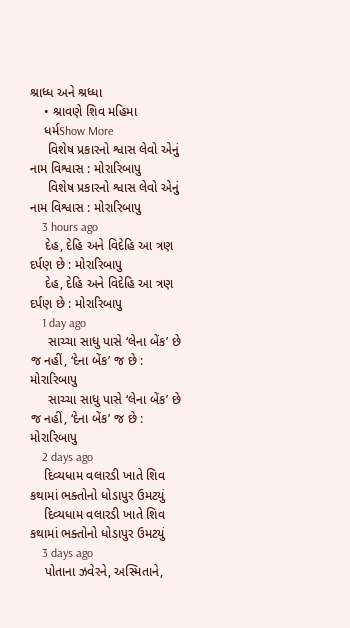શ્રાધ્ધ અને શ્રધ્ધા
    • શ્રાવણે શિવ મહિમા
    ધર્મShow More
     વિશેષ પ્રકારનો શ્વાસ લેવો એનું નામ વિશ્વાસ : મોરારિબાપુ
     વિશેષ પ્રકારનો શ્વાસ લેવો એનું નામ વિશ્વાસ : મોરારિબાપુ
    3 hours ago
    દેહ, દેહિ અને વિદેહિ આ ત્રણ દર્પણ છે : મોરારિબાપુ
    દેહ, દેહિ અને વિદેહિ આ ત્રણ દર્પણ છે : મોરારિબાપુ
    1 day ago
     સાચ્ચા સાધુ પાસે ‘લેના બેંક’ છે જ નહીં, ‘દેના બેંક’ જ છે : મોરારિબાપુ
     સાચ્ચા સાધુ પાસે ‘લેના બેંક’ છે જ નહીં, ‘દેના બેંક’ જ છે : મોરારિબાપુ
    2 days ago
    દિવ્યધામ વલારડી ખાતે શિવ કથામાં ભક્તોનો ધોડાપુર ઉમટયું
    દિવ્યધામ વલારડી ખાતે શિવ કથામાં ભક્તોનો ધોડાપુર ઉમટયું
    3 days ago
    પોતાના ઝવેરને, અસ્મિતાને,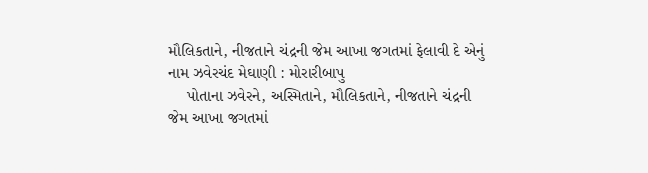મૌલિકતાને, નીજતાને ચંદ્રની જેમ આખા જગતમાં ફેલાવી દે એનું નામ ઝવેરચંદ મેઘાણી : મોરારીબાપુ
    પોતાના ઝવેરને, અસ્મિતાને, મૌલિકતાને, નીજતાને ચંદ્રની જેમ આખા જગતમાં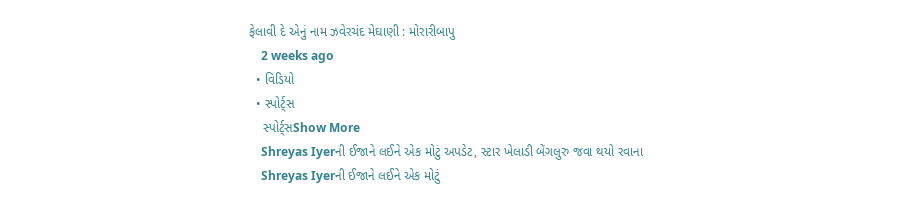ફેલાવી દે એનું નામ ઝવેરચંદ મેઘાણી : મોરારીબાપુ
    2 weeks ago
  • વિડિયો
  • સ્પોર્ટ્સ
    સ્પોર્ટ્સShow More
    Shreyas Iyerની ઈજાને લઈને એક મોટું અપડેટ, સ્ટાર ખેલાડી બેંગલુરુ જવા થયો રવાના
    Shreyas Iyerની ઈજાને લઈને એક મોટું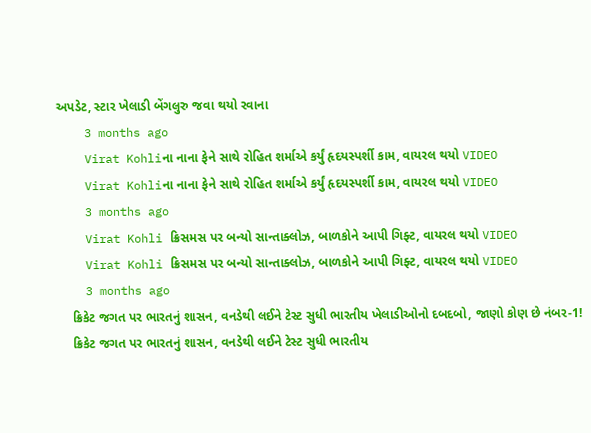અપડેટ, સ્ટાર ખેલાડી બેંગલુરુ જવા થયો રવાના
    3 months ago
    Virat Kohliના નાના ફેને સાથે રોહિત શર્માએ કર્યું હૃદયસ્પર્શી કામ, વાયરલ થયો VIDEO
    Virat Kohliના નાના ફેને સાથે રોહિત શર્માએ કર્યું હૃદયસ્પર્શી કામ, વાયરલ થયો VIDEO
    3 months ago
    Virat Kohli ક્રિસમસ પર બન્યો સાન્તાક્લોઝ, બાળકોને આપી ગિફ્ટ, વાયરલ થયો VIDEO
    Virat Kohli ક્રિસમસ પર બન્યો સાન્તાક્લોઝ, બાળકોને આપી ગિફ્ટ, વાયરલ થયો VIDEO
    3 months ago
    ક્રિકેટ જગત પર ભારતનું શાસન, વનડેથી લઈને ટેસ્ટ સુધી ભારતીય ખેલાડીઓનો દબદબો, જાણો કોણ છે નંબર-1!
    ક્રિકેટ જગત પર ભારતનું શાસન, વનડેથી લઈને ટેસ્ટ સુધી ભારતીય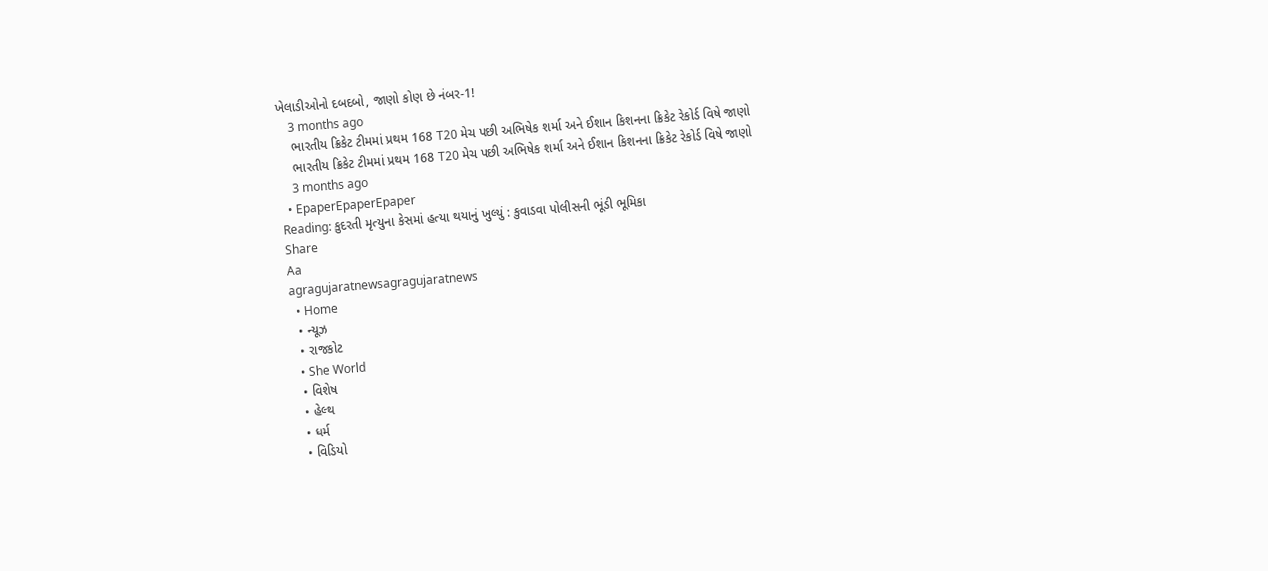ખેલાડીઓનો દબદબો, જાણો કોણ છે નંબર-1!
    3 months ago
    ભારતીય ક્રિકેટ ટીમમાં પ્રથમ 168 T20 મેચ પછી અભિષેક શર્મા અને ઈશાન કિશનના ક્રિકેટ રેકોર્ડ વિષે જાણો
    ભારતીય ક્રિકેટ ટીમમાં પ્રથમ 168 T20 મેચ પછી અભિષેક શર્મા અને ઈશાન કિશનના ક્રિકેટ રેકોર્ડ વિષે જાણો
    3 months ago
  • EpaperEpaperEpaper
Reading: કુદરતી મૃત્યુના કેસમાં હત્યા થયાનું ખુલ્યું : કુવાડવા પોલીસની ભૂંડી ભૂમિકા
Share
Aa
agragujaratnewsagragujaratnews
  • Home
  • ન્યૂઝ
  • રાજકોટ
  • She World
  • વિશેષ
  • હેલ્થ
  • ધર્મ
  • વિડિયો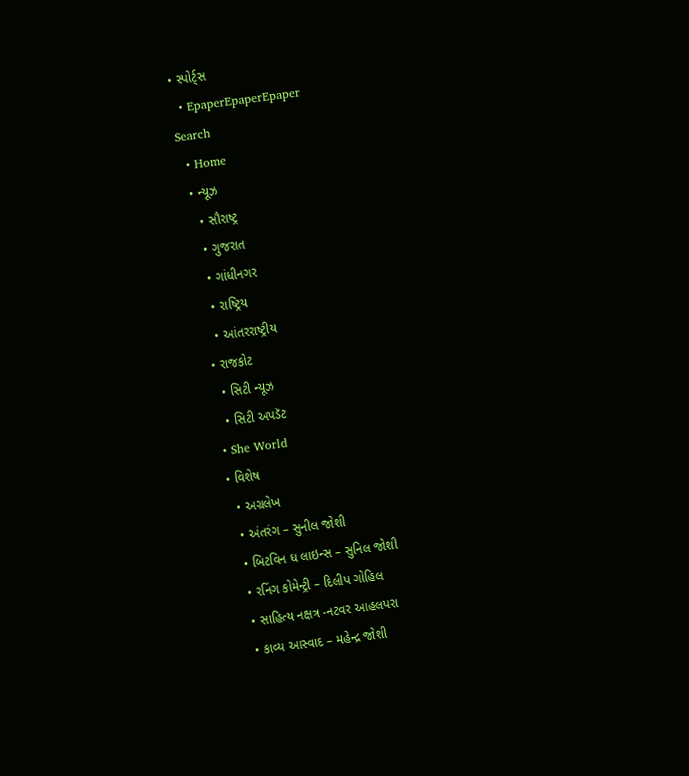• સ્પોર્ટ્સ
  • EpaperEpaperEpaper
Search
  • Home
  • ન્યૂઝ
    • સૌરાષ્ટ્ર
    • ગુજરાત
    • ગાંધીનગર
    • રાષ્ટ્રિય
    • આંતરરાષ્ટ્રીય
  • રાજકોટ
    • સિટી ન્યૂઝ
    • સિટી અપડૅટ
  • She World
  • વિશેષ
    • અગ્રલેખ
    • અંતરંગ – સુનીલ જોશી
    • બિટવિન ધ લાઇન્સ – સુનિલ જોશી
    • રનિંગ કોમેન્ટ્રી – દિલીપ ગોહિલ
    • સાહિત્ય નક્ષત્ર -નટવર આહલપરા
    • કાવ્ય આસ્વાદ – મહેન્દ્ર જોશી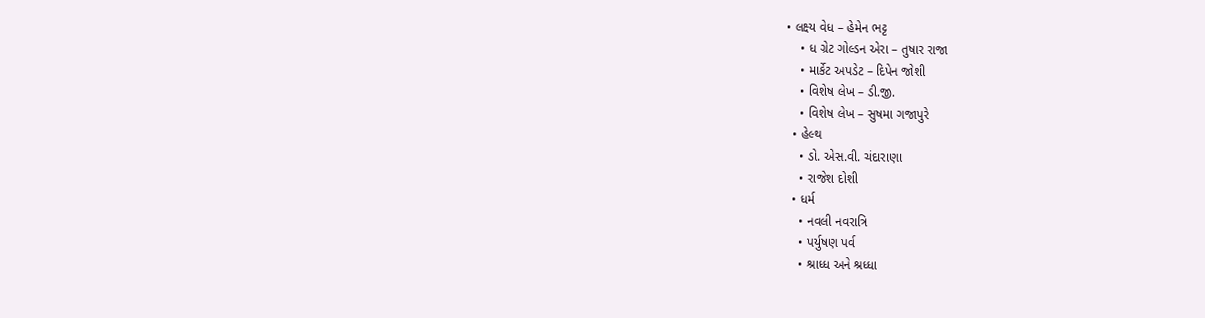• લક્ષ્ય વેધ – હેમેન ભટ્ટ
    • ધ ગ્રેટ ગોલ્ડન એરા – તુષાર રાજા
    • માર્કેટ અપડેટ – દિપેન જોશી
    • વિશેષ લેખ – ડી.જી.
    • વિશેષ લેખ – સુષમા ગજાપુરે
  • હેલ્થ
    • ડો. એસ.વી. ચંદારાણા
    • રાજેશ દોશી
  • ધર્મ
    • નવલી નવરાત્રિ
    • પર્યુષણ પર્વ
    • શ્રાધ્ધ અને શ્રધ્ધા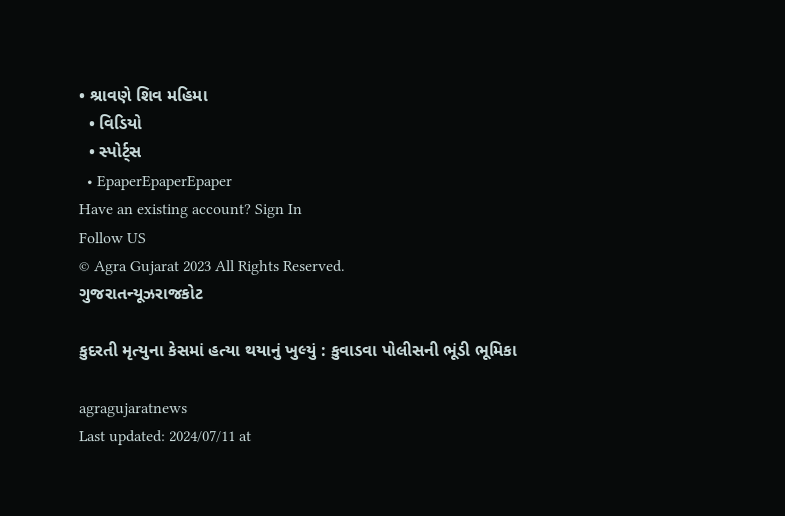• શ્રાવણે શિવ મહિમા
  • વિડિયો
  • સ્પોર્ટ્સ
  • EpaperEpaperEpaper
Have an existing account? Sign In
Follow US
© Agra Gujarat 2023 All Rights Reserved.
ગુજરાતન્યૂઝરાજકોટ

કુદરતી મૃત્યુના કેસમાં હત્યા થયાનું ખુલ્યું : કુવાડવા પોલીસની ભૂંડી ભૂમિકા

agragujaratnews
Last updated: 2024/07/11 at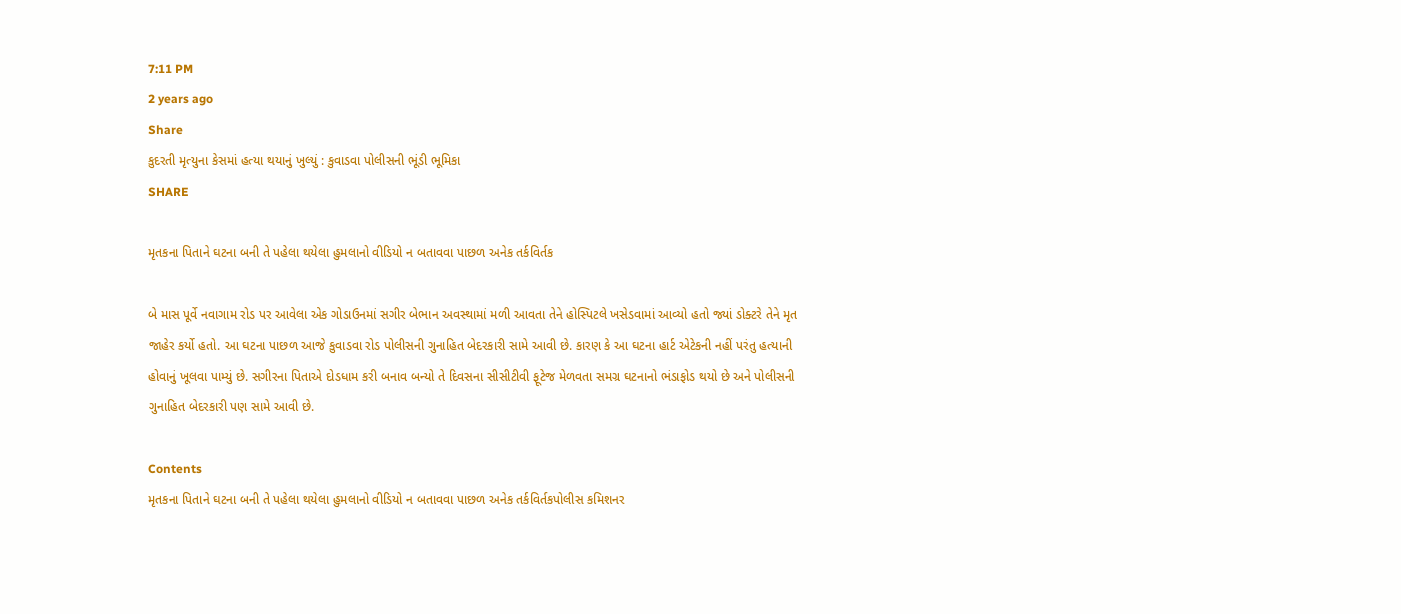7:11 PM
2 years ago
Share
કુદરતી મૃત્યુના કેસમાં હત્યા થયાનું ખુલ્યું : કુવાડવા પોલીસની ભૂંડી ભૂમિકા
SHARE

મૃતકના પિતાને ઘટના બની તે પહેલા થયેલા હુમલાનો વીડિયો ન બતાવવા પાછળ અનેક તર્કવિર્તક

બે માસ પૂર્વે નવાગામ રોડ પર આવેલા એક ગોડાઉનમાં સગીર બેભાન અવસ્થામાં મળી આવતા તેને હોસ્પિટલે ખસેડવામાં આવ્યો હતો જ્યાં ડોક્ટરે તેને મૃત જાહેર કર્યો હતો. આ ઘટના પાછળ આજે કુવાડવા રોડ પોલીસની ગુનાહિત બેદરકારી સામે આવી છે. કારણ કે આ ઘટના હાર્ટ એટેકની નહીં પરંતુ હત્યાની હોવાનું ખૂલવા પામ્યું છે. સગીરના પિતાએ દોડધામ કરી બનાવ બન્યો તે દિવસના સીસીટીવી ફૂટેજ મેળવતા સમગ્ર ઘટનાનો ભંડાફોડ થયો છે અને પોલીસની ગુનાહિત બેદરકારી પણ સામે આવી છે.

Contents
મૃતકના પિતાને ઘટના બની તે પહેલા થયેલા હુમલાનો વીડિયો ન બતાવવા પાછળ અનેક તર્કવિર્તકપોલીસ કમિશનર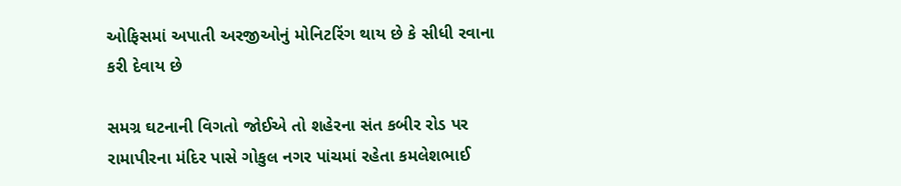ઓફિસમાં અપાતી અરજીઓનું મોનિટરિંગ થાય છે કે સીધી રવાના કરી દેવાય છે

સમગ્ર ઘટનાની વિગતો જોઈએ તો શહેરના સંત કબીર રોડ પર રામાપીરના મંદિર પાસે ગોકુલ નગર પાંચમાં રહેતા કમલેશભાઈ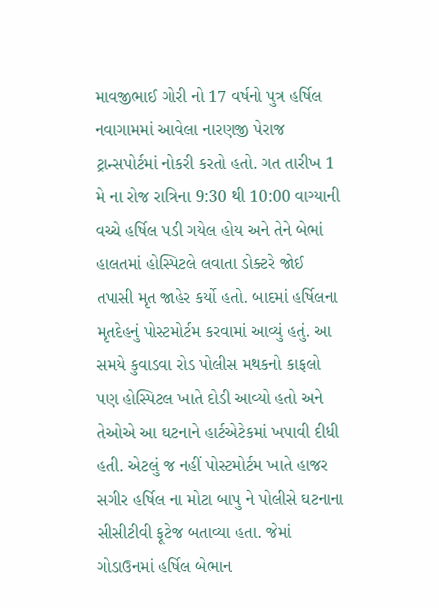માવજીભાઈ ગોરી નો 17 વર્ષનો પુત્ર હર્ષિલ નવાગામમાં આવેલા નારણજી પેરાજ ટ્રાન્સપોર્ટમાં નોકરી કરતો હતો. ગત તારીખ 1 મે ના રોજ રાત્રિના 9:30 થી 10:00 વાગ્યાની વચ્ચે હર્ષિલ પડી ગયેલ હોય અને તેને બેભાં હાલતમાં હોસ્પિટલે લવાતા ડોક્ટરે જોઈ તપાસી મૃત જાહેર કર્યો હતો. બાદમાં હર્ષિલના મૃતદેહનું પોસ્ટમોર્ટમ કરવામાં આવ્યું હતું. આ સમયે કુવાડવા રોડ પોલીસ મથકનો કાફલો પણ હોસ્પિટલ ખાતે દોડી આવ્યો હતો અને તેઓએ આ ઘટનાને હાર્ટએટેકમાં ખપાવી દીધી હતી. એટલું જ નહીં પોસ્ટમોર્ટમ ખાતે હાજર સગીર હર્ષિલ ના મોટા બાપુ ને પોલીસે ઘટનાના સીસીટીવી ફૂટેજ બતાવ્યા હતા. જેમાં ગોડાઉનમાં હર્ષિલ બેભાન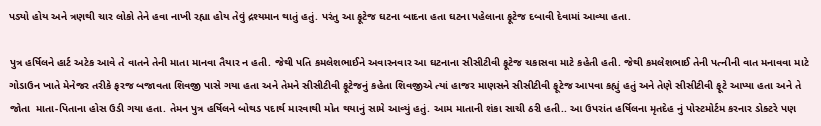પડ્યો હોય અને ત્રણથી ચાર લોકો તેને હવા નાખી રહ્યા હોય તેવું દ્રશ્યમાન થાતું હતું. પરંતુ આ ફૂટેજ ઘટના બાદના હતા ઘટના પહેલાના ફૂટેજ દબાવી દેવામાં આવ્યા હતા.

પુત્ર હર્ષિલને હાર્ટ અટેક આવે તે વાતને તેની માતા માનવા તૈયાર ન હતી. જેથી પતિ કમલેશભાઈને અવારનવાર આ ઘટનાના સીસીટીવી ફૂટેજ ચકાસવા માટે કહેતી હતી. જેથી કમલેશભાઈ તેની પત્નીની વાત મનાવવા માટે ગોડાઉન ખાતે મેનેજર તરીકે ફરજ બજાવતા શિવજી પાસે ગયા હતા અને તેમને સીસીટીવી ફૂટેજનું કહેતા શિવજીએ ત્યાં હાજર માણસને સીસીટીવી ફૂટેજ આપવા કહ્યું હતું અને તેણે સીસીટીવી ફૂટે આપ્યા હતા અને તે જોતા  માતા-પિતાના હોસ ઉડી ગયા હતા. તેમન પુત્ર હર્ષિલને બોથડ પદાર્થ મારવાથી મોત થયાનું સામે આવ્યું હતું. આમ માતાની શંકા સાચી ઠરી હતી.. આ ઉપરાંત હર્ષિલના મૃતદેહ નું પોસ્ટમોર્ટમ કરનાર ડોક્ટરે પણ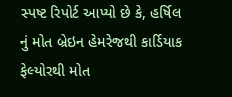સ્પષ્ટ રિપોર્ટ આપ્યો છે કે, હર્ષિલ નું મોત બ્રેઇન હેમરેજથી કાર્ડિયાક ફેલ્યોરથી મોત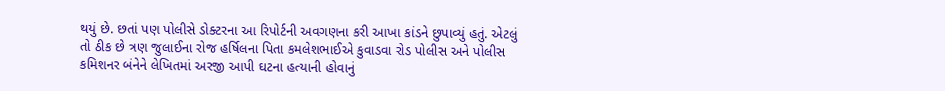થયું છે. છતાં પણ પોલીસે ડોક્ટરના આ રિપોર્ટની અવગણના કરી આખા કાંડને છુપાવ્યું હતું. એટલું તો ઠીક છે ત્રણ જુલાઈના રોજ હર્ષિલના પિતા કમલેશભાઈએ કુવાડવા રોડ પોલીસ અને પોલીસ કમિશનર બંનેને લેખિતમાં અરજી આપી ઘટના હત્યાની હોવાનું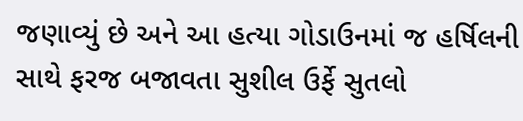જણાવ્યું છે અને આ હત્યા ગોડાઉનમાં જ હર્ષિલની સાથે ફરજ બજાવતા સુશીલ ઉર્ફે સુતલો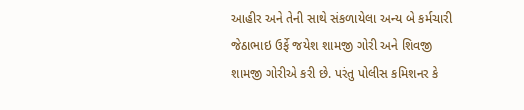આહીર અને તેની સાથે સંકળાયેલા અન્ય બે કર્મચારી જેઠાભાઇ ઉર્ફે જયેશ શામજી ગોરી અને શિવજી શામજી ગોરીએ કરી છે. પરંતુ પોલીસ કમિશનર કે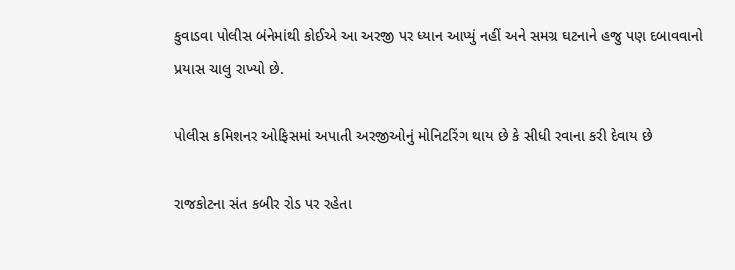કુવાડવા પોલીસ બંનેમાંથી કોઈએ આ અરજી પર ધ્યાન આપ્યું નહીં અને સમગ્ર ઘટનાને હજુ પણ દબાવવાનો પ્રયાસ ચાલુ રાખ્યો છે.

પોલીસ કમિશનર ઓફિસમાં અપાતી અરજીઓનું મોનિટરિંગ થાય છે કે સીધી રવાના કરી દેવાય છે

રાજકોટના સંત કબીર રોડ પર રહેતા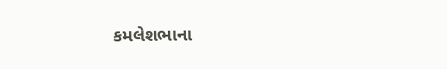કમલેશભાના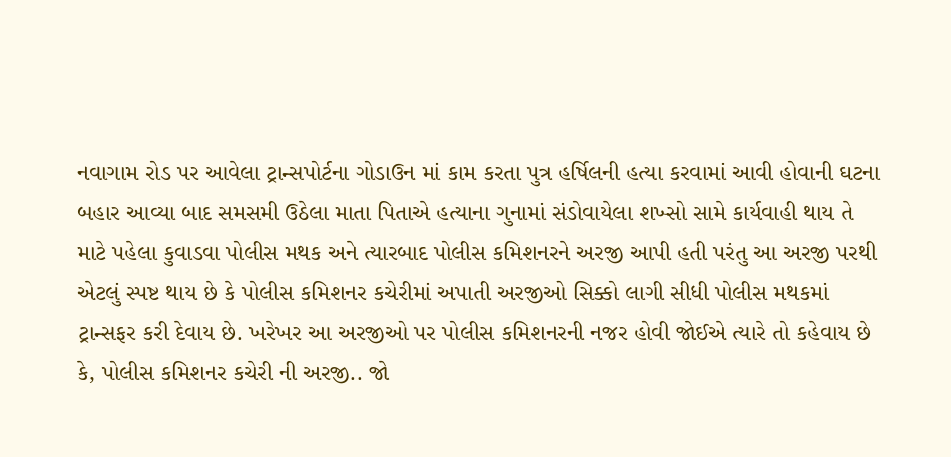નવાગામ રોડ પર આવેલા ટ્રાન્સપોર્ટના ગોડાઉન માં કામ કરતા પુત્ર હર્ષિલની હત્યા કરવામાં આવી હોવાની ઘટના બહાર આવ્યા બાદ સમસમી ઉઠેલા માતા પિતાએ હત્યાના ગુનામાં સંડોવાયેલા શખ્સો સામે કાર્યવાહી થાય તે માટે પહેલા કુવાડવા પોલીસ મથક અને ત્યારબાદ પોલીસ કમિશનરને અરજી આપી હતી પરંતુ આ અરજી પરથી એટલું સ્પષ્ટ થાય છે કે પોલીસ કમિશનર કચેરીમાં અપાતી અરજીઓ સિક્કો લાગી સીધી પોલીસ મથકમાં ટ્રાન્સફર કરી દેવાય છે. ખરેખર આ અરજીઓ પર પોલીસ કમિશનરની નજર હોવી જોઈએ ત્યારે તો કહેવાય છે કે, પોલીસ કમિશનર કચેરી ની અરજી.. જો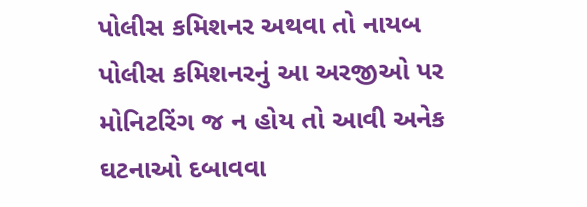પોલીસ કમિશનર અથવા તો નાયબ પોલીસ કમિશનરનું આ અરજીઓ પર મોનિટરિંગ જ ન હોય તો આવી અનેક ઘટનાઓ દબાવવા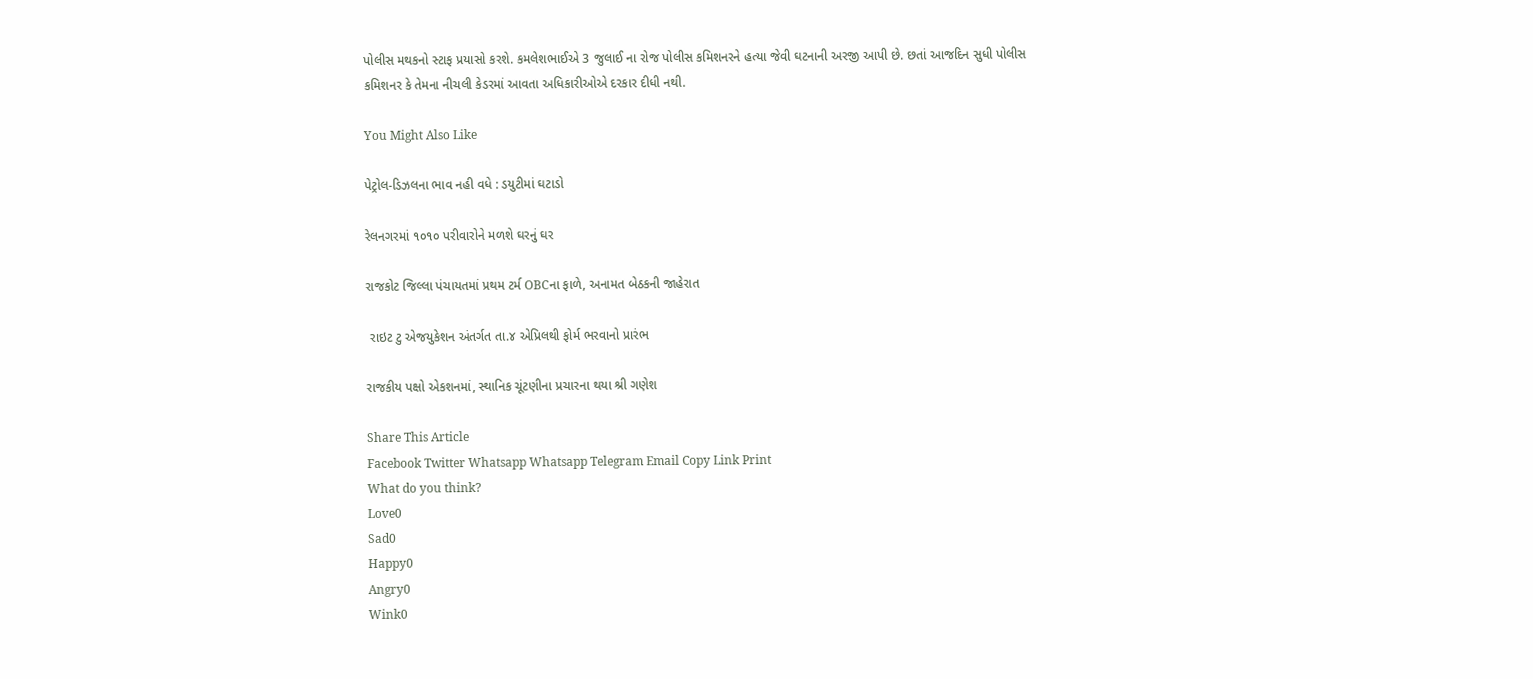પોલીસ મથકનો સ્ટાફ પ્રયાસો કરશે. કમલેશભાઈએ 3 જુલાઈ ના રોજ પોલીસ કમિશનરને હત્યા જેવી ઘટનાની અરજી આપી છે. છતાં આજદિન સુધી પોલીસ કમિશનર કે તેમના નીચલી કેડરમાં આવતા અધિકારીઓએ દરકાર દીધી નથી.

You Might Also Like

પેટ્રોલ-ડિઝલના ભાવ નહી વધે : ડયુટીમાં ઘટાડો

રેલનગરમાં ૧૦૧૦ પરીવારોને મળશે ઘરનું ઘર

રાજકોટ જિલ્લા પંચાયતમાં પ્રથમ ટર્મ OBCના ફાળે, અનામત બેઠકની જાહેરાત

 રાઇટ ટુ એજયુકેશન અંતર્ગત તા.૪ એપ્રિલથી ફોર્મ ભરવાનો પ્રારંભ

રાજકીય પક્ષો એકશનમાં, સ્થાનિક ચૂંટણીના પ્રચારના થયા શ્રી ગણેશ

Share This Article
Facebook Twitter Whatsapp Whatsapp Telegram Email Copy Link Print
What do you think?
Love0
Sad0
Happy0
Angry0
Wink0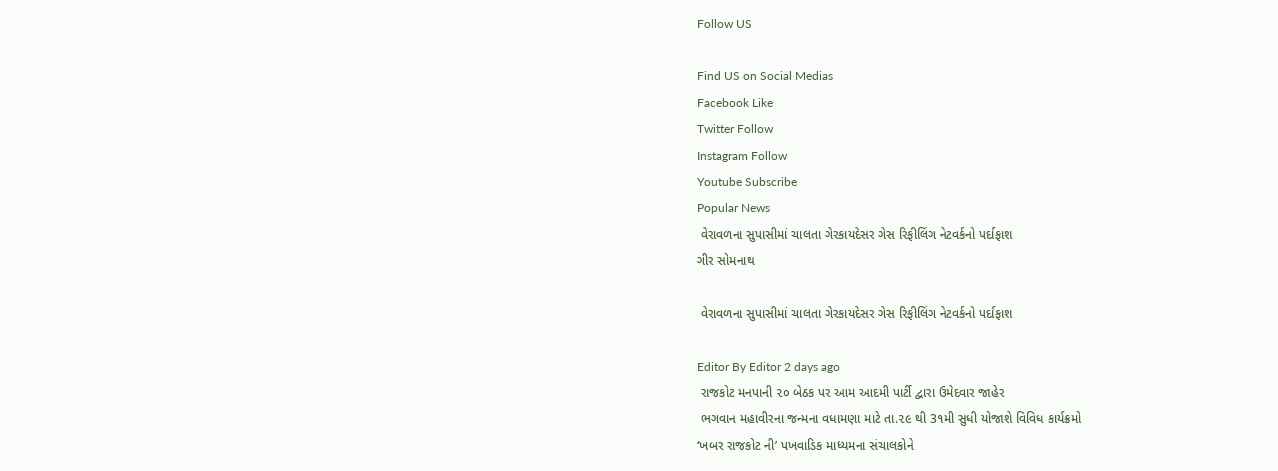Follow US

Find US on Social Medias
Facebook Like
Twitter Follow
Instagram Follow
Youtube Subscribe
Popular News
 વેરાવળના સુપાસીમાં ચાલતા ગેરકાયદેસર ગેસ રિફીલિંગ નેટવર્કનો પર્દાફાશ
ગીર સોમનાથ

 વેરાવળના સુપાસીમાં ચાલતા ગેરકાયદેસર ગેસ રિફીલિંગ નેટવર્કનો પર્દાફાશ

Editor By Editor 2 days ago
 રાજકોટ મનપાની ૨૦ બેઠક પર આમ આદમી પાર્ટી દ્વારા ઉમેદવાર જાહેર
 ભગવાન મહાવીરના જન્મના વધામણા માટે તા.૨૯ થી 3૧મી સુધી યોજાશે વિવિધ કાર્યક્રમો
‘ખબર રાજકોટ ની’ પખવાડિક માધ્યમના સંચાલકોને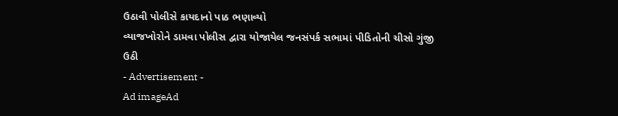ઉઠાવી પોલીસે કાયદાનો પાઠ ભણાવ્યો
વ્યાજખોરોને ડામવા પોલીસ દ્વારા યોજાયેલ જનસંપર્ક સભામાં પીડિતોની ચીસો ગુંજી ઉઠી
- Advertisement -
Ad imageAd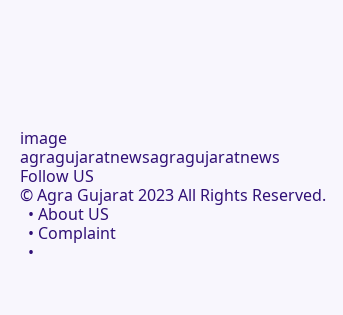image
agragujaratnewsagragujaratnews
Follow US
© Agra Gujarat 2023 All Rights Reserved.
  • About US
  • Complaint
  •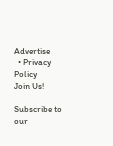Advertise
  • Privacy Policy
Join Us!

Subscribe to our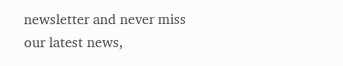newsletter and never miss our latest news,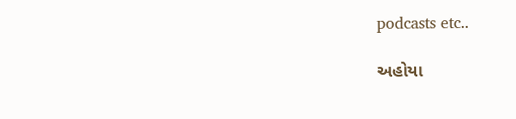podcasts etc..

અહોયા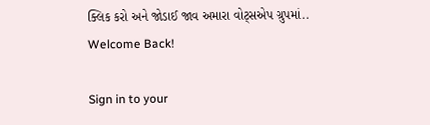ક્લિક કરો અને જોડાઈ જાવ અમારા વોટ્સએપ ગ્રુપમાં..
Welcome Back!

Sign in to your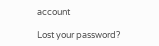account

Lost your password?